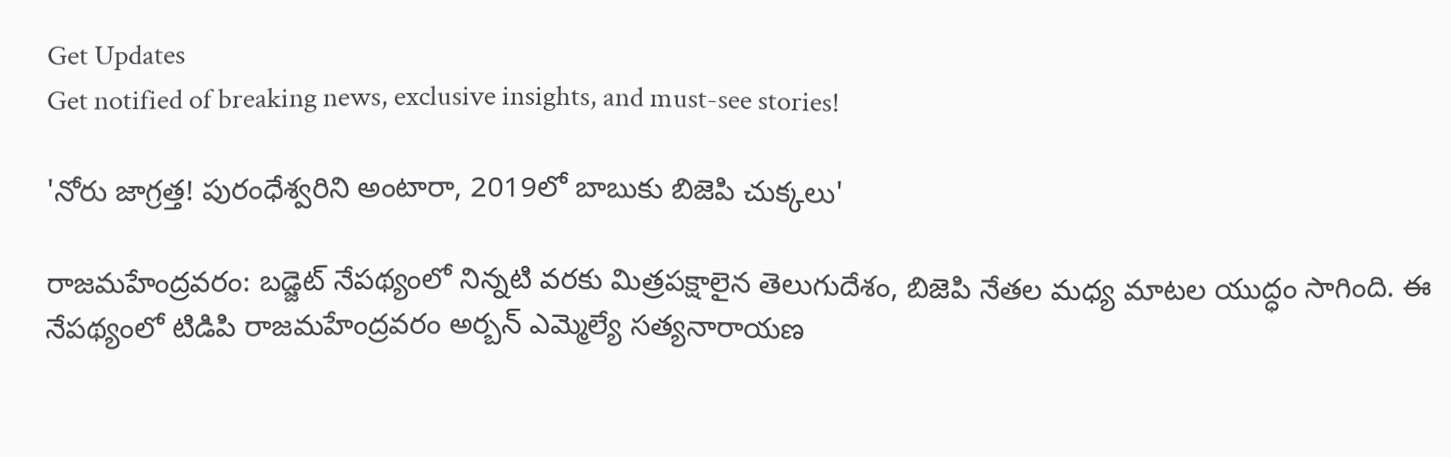Get Updates
Get notified of breaking news, exclusive insights, and must-see stories!

'నోరు జాగ్రత్త! పురంధేశ్వరిని అంటారా, 2019లో బాబుకు బిజెపి చుక్కలు'

రాజమహేంద్రవరం: బడ్జెట్ నేపథ్యంలో నిన్నటి వరకు మిత్రపక్షాలైన తెలుగుదేశం, బిజెపి నేతల మధ్య మాటల యుద్ధం సాగింది. ఈ నేపథ్యంలో టిడిపి రాజమహేంద్రవరం అర్బన్ ఎమ్మెల్యే సత్యనారాయణ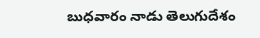బుధవారం నాడు తెలుగుదేశం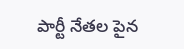పార్టీ నేతల పైన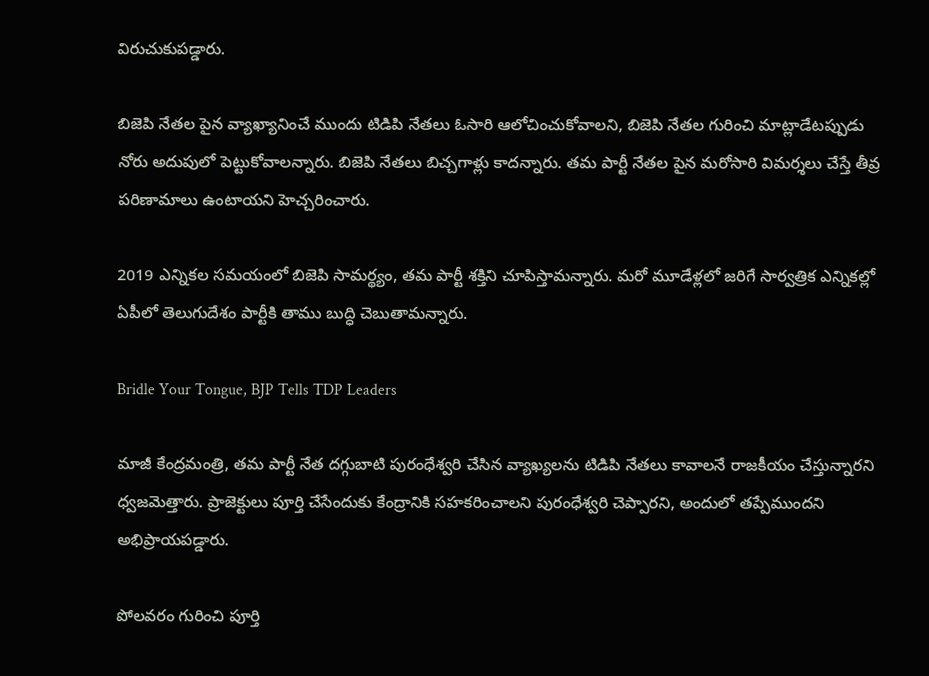విరుచుకుపడ్డారు.

బిజెపి నేతల పైన వ్యాఖ్యానించే ముందు టిడిపి నేతలు ఓసారి ఆలోచించుకోవాలని, బిజెపి నేతల గురించి మాట్లాడేటప్పుడు నోరు అదుపులో పెట్టుకోవాలన్నారు. బిజెపి నేతలు బిచ్చగాళ్లు కాదన్నారు. తమ పార్టీ నేతల పైన మరోసారి విమర్శలు చేస్తే తీవ్ర పరిణామాలు ఉంటాయని హెచ్చరించారు.

2019 ఎన్నికల సమయంలో బిజెపి సామర్థ్యం, తమ పార్టీ శక్తిని చూపిస్తామన్నారు. మరో మూడేళ్లలో జరిగే సార్వత్రిక ఎన్నికల్లో ఏపీలో తెలుగుదేశం పార్టీకి తాము బుద్ధి చెబుతామన్నారు.

Bridle Your Tongue, BJP Tells TDP Leaders

మాజీ కేంద్రమంత్రి, తమ పార్టీ నేత దగ్గుబాటి పురంధేశ్వరి చేసిన వ్యాఖ్యలను టిడిపి నేతలు కావాలనే రాజకీయం చేస్తున్నారని ధ్వజమెత్తారు. ప్రాజెక్టులు పూర్తి చేసేందుకు కేంద్రానికి సహకరించాలని పురంధేశ్వరి చెప్పారని, అందులో తప్పేముందని అభిప్రాయపడ్డారు.

పోలవరం గురించి పూర్తి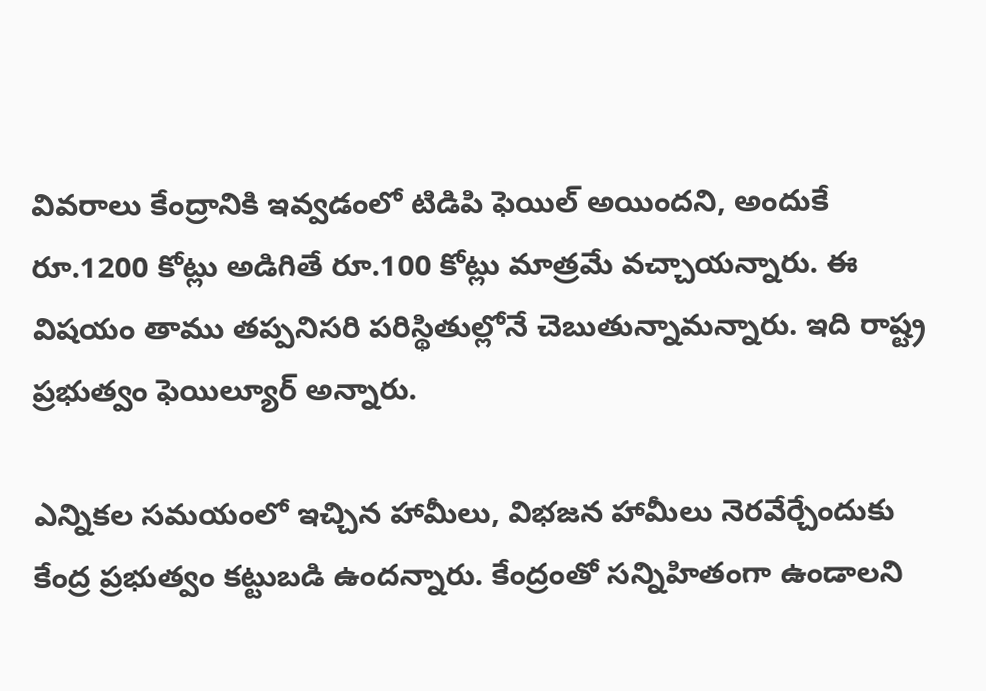వివరాలు కేంద్రానికి ఇవ్వడంలో టిడిపి ఫెయిల్ అయిందని, అందుకే రూ.1200 కోట్లు అడిగితే రూ.100 కోట్లు మాత్రమే వచ్చాయన్నారు. ఈ విషయం తాము తప్పనిసరి పరిస్థితుల్లోనే చెబుతున్నామన్నారు. ఇది రాష్ట్ర ప్రభుత్వం ఫెయిల్యూర్ అన్నారు.

ఎన్నికల సమయంలో ఇచ్చిన హామీలు, విభజన హామీలు నెరవేర్చేందుకు కేంద్ర ప్రభుత్వం కట్టుబడి ఉందన్నారు. కేంద్రంతో సన్నిహితంగా ఉండాలని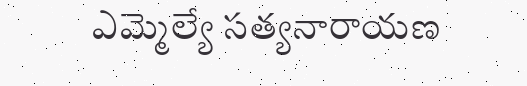ఎమ్మెల్యే సత్యనారాయణ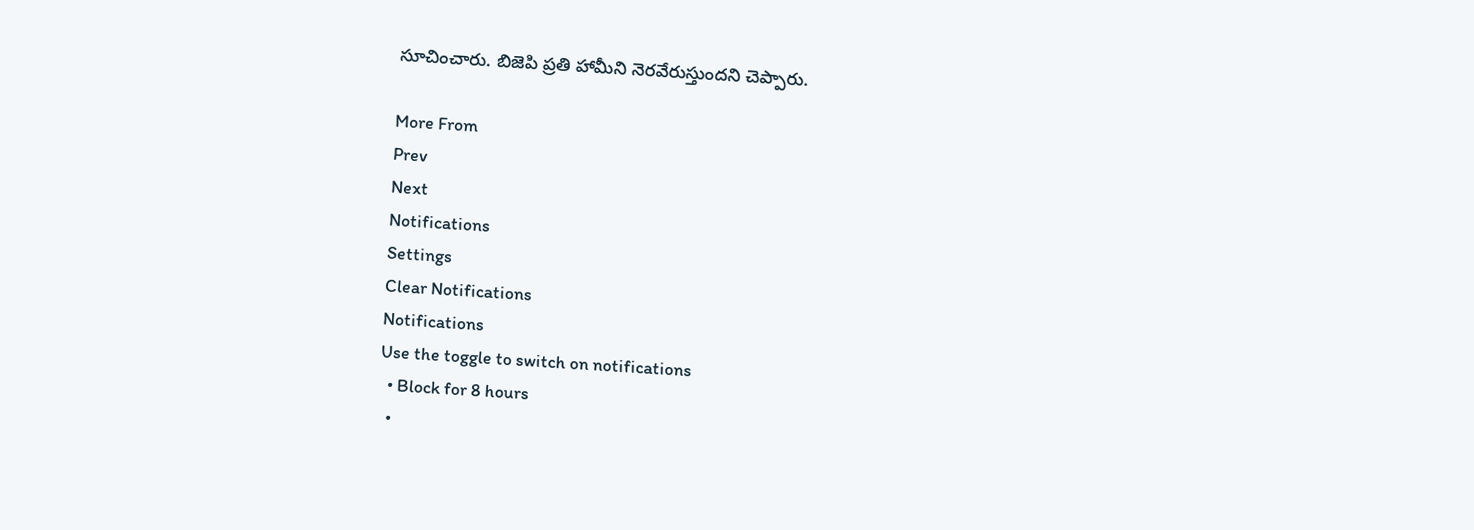సూచించారు. బిజెపి ప్రతి హామీని నెరవేరుస్తుందని చెప్పారు.

More From
Prev
Next
Notifications
Settings
Clear Notifications
Notifications
Use the toggle to switch on notifications
  • Block for 8 hours
  •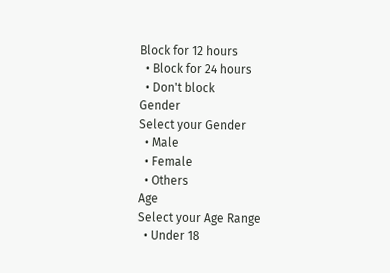Block for 12 hours
  • Block for 24 hours
  • Don't block
Gender
Select your Gender
  • Male
  • Female
  • Others
Age
Select your Age Range
  • Under 18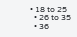• 18 to 25
  • 26 to 35
  • 36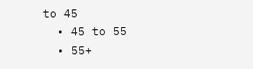to 45
  • 45 to 55
  • 55+